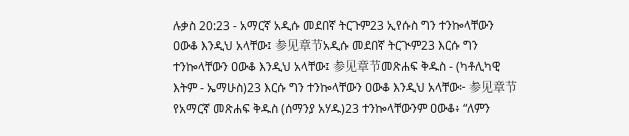ሉቃስ 20:23 - አማርኛ አዲሱ መደበኛ ትርጉም23 ኢየሱስ ግን ተንኰላቸውን ዐውቆ እንዲህ አላቸው፤ 参见章节አዲሱ መደበኛ ትርጒም23 እርሱ ግን ተንኰላቸውን ዐውቆ እንዲህ አላቸው፤ 参见章节መጽሐፍ ቅዱስ - (ካቶሊካዊ እትም - ኤማሁስ)23 እርሱ ግን ተንኰላቸውን ዐውቆ እንዲህ አላቸው፦ 参见章节የአማርኛ መጽሐፍ ቅዱስ (ሰማንያ አሃዱ)23 ተንኰላቸውንም ዐውቆ፥ “ለምን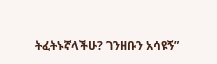ትፈትኑኛላችሁ? ገንዘቡን አሳዩኝ”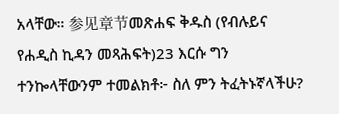አላቸው። 参见章节መጽሐፍ ቅዱስ (የብሉይና የሐዲስ ኪዳን መጻሕፍት)23 እርሱ ግን ተንኰላቸውንም ተመልክቶ፦ ስለ ምን ትፈትኑኛላችሁ?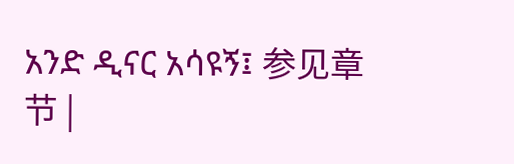አንድ ዲናር አሳዩኝ፤ 参见章节 |